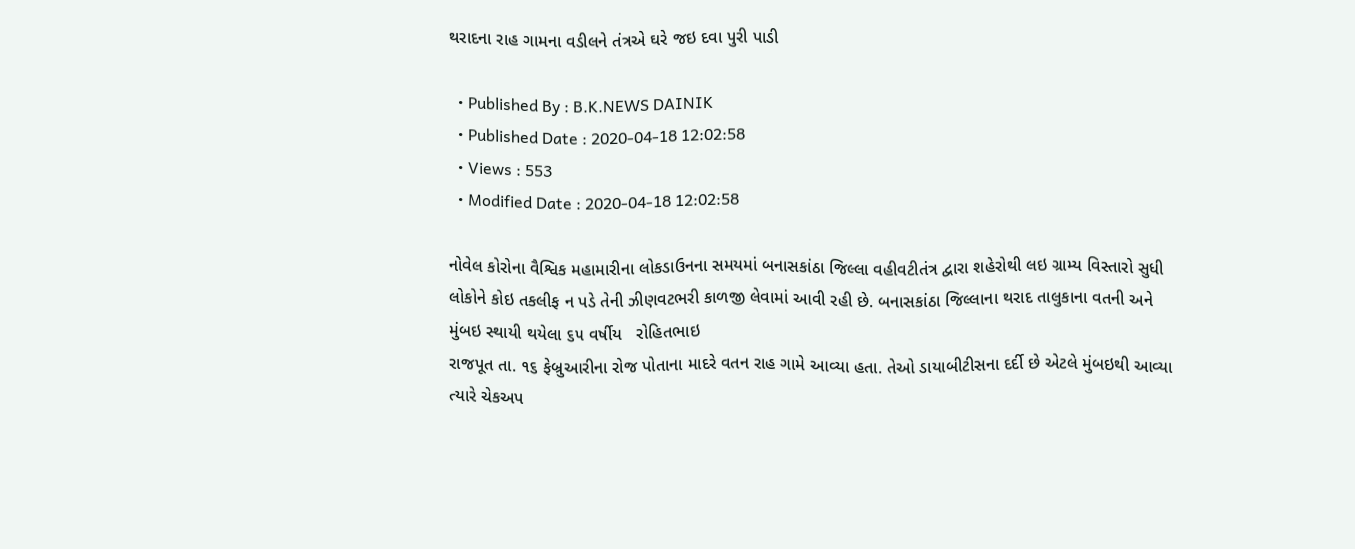થરાદના રાહ ગામના વડીલને તંત્રએ ઘરે જઇ દવા પુરી પાડી

  • Published By : B.K.NEWS DAINIK
  • Published Date : 2020-04-18 12:02:58
  • Views : 553
  • Modified Date : 2020-04-18 12:02:58

નોવેલ કોરોના વૈશ્વિક મહામારીના લોકડાઉનના સમયમાં બનાસકાંઠા જિલ્લા વહીવટીતંત્ર દ્વારા શહેરોથી લઇ ગ્રામ્ય વિસ્તારો સુધી લોકોને કોઇ તકલીફ ન પડે તેની ઝીણવટભરી કાળજી લેવામાં આવી રહી છે. બનાસકાંઠા જિલ્લાના થરાદ તાલુકાના વતની અને મુંબઇ સ્થાયી થયેલા ૬૫ વર્ષીય   રોહિતભાઇ
રાજપૂત તા. ૧૬ ફેબ્રુઆરીના રોજ પોતાના માદરે વતન રાહ ગામે આવ્યા હતા. તેઓ ડાયાબીટીસના દર્દી છે એટલે મુંબઇથી આવ્યા ત્યારે ચેકઅપ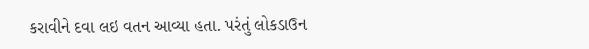કરાવીને દવા લઇ વતન આવ્યા હતા. પરંતું લોકડાઉન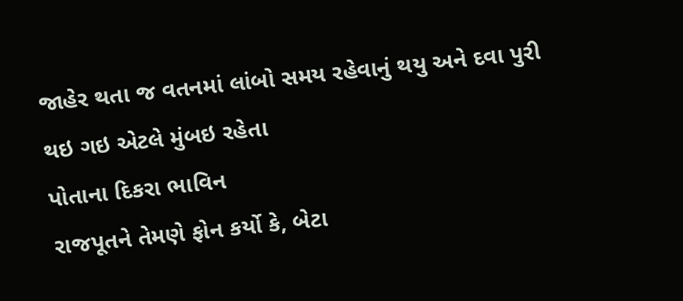જાહેર થતા જ વતનમાં લાંબો સમય રહેવાનું થયુ અને દવા પુરી થઇ ગઇ એટલે મુંબઇ રહેતા
પોતાના દિકરા ભાવિન
રાજપૂતને તેમણે ફોન કર્યો કે, બેટા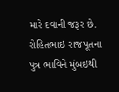મારે દવાની જરૂર છે. રોહિતભાઇ રાજપૂતના પુત્ર ભાવિને મુંબઇથી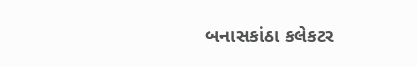બનાસકાંઠા કલેકટર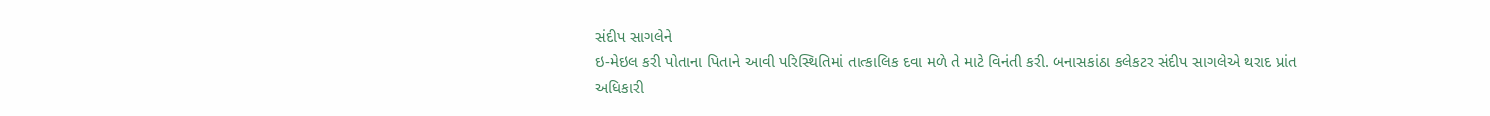સંદીપ સાગલેને
ઇ-મેઇલ કરી પોતાના પિતાને આવી પરિસ્થિતિમાં તાત્કાલિક દવા મળે તે માટે વિનંતી કરી. બનાસકાંઠા કલેકટર સંદીપ સાગલેએ થરાદ પ્રાંત અધિકારી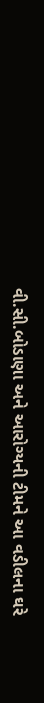વી.સી.બોડાણા અને આરોગ્યની ટીમને આ વડીલના ઘરે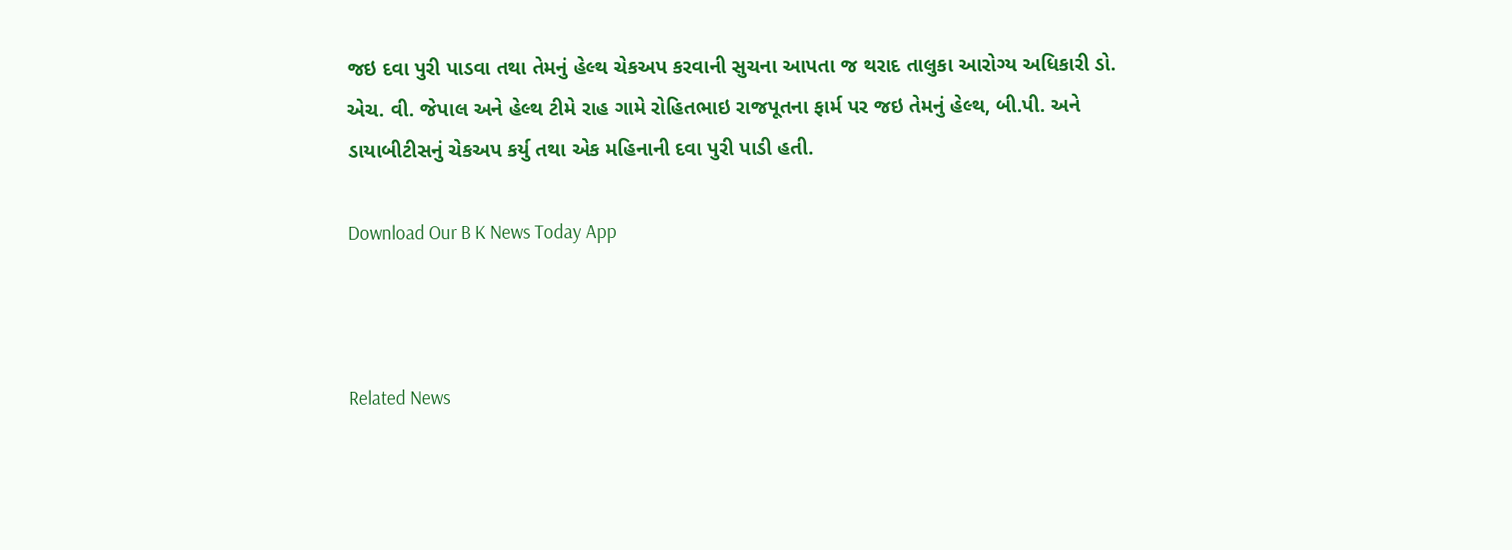જઇ દવા પુરી પાડવા તથા તેમનું હેલ્થ ચેકઅપ કરવાની સુચના આપતા જ થરાદ તાલુકા આરોગ્ય અધિકારી ડો. એચ. વી. જેપાલ અને હેલ્થ ટીમે રાહ ગામે રોહિતભાઇ રાજપૂતના ફાર્મ પર જઇ તેમનું હેલ્થ, બી.પી. અને ડાયાબીટીસનું ચેકઅપ કર્યુ તથા એક મહિનાની દવા પુરી પાડી હતી.

Download Our B K News Today App



Related News